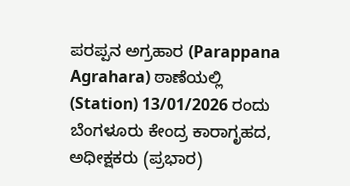ಪರಪ್ಪನ ಅಗ್ರಹಾರ (Parappana Agrahara) ಠಾಣೆಯಲ್ಲಿ (Station) 13/01/2026 ರಂದು ಬೆಂಗಳೂರು ಕೇಂದ್ರ ಕಾರಾಗೃಹದ, ಅಧೀಕ್ಷಕರು (ಪ್ರಭಾರ)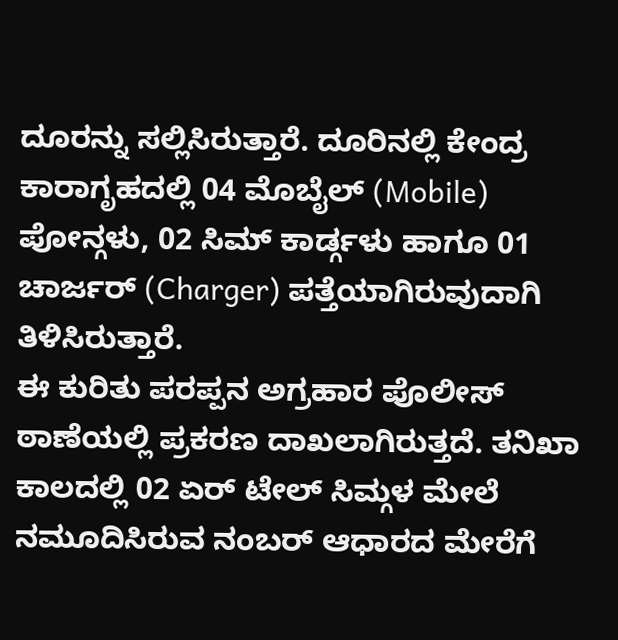ದೂರನ್ನು ಸಲ್ಲಿಸಿರುತ್ತಾರೆ. ದೂರಿನಲ್ಲಿ ಕೇಂದ್ರ ಕಾರಾಗೃಹದಲ್ಲಿ 04 ಮೊಬೈಲ್ (Mobile) ಪೋನ್ಗಳು, 02 ಸಿಮ್ ಕಾರ್ಡ್ಗಳು ಹಾಗೂ 01 ಚಾರ್ಜರ್ (Charger) ಪತ್ತೆಯಾಗಿರುವುದಾಗಿ ತಿಳಿಸಿರುತ್ತಾರೆ.
ಈ ಕುರಿತು ಪರಪ್ಪನ ಅಗ್ರಹಾರ ಪೊಲೀಸ್ ಠಾಣೆಯಲ್ಲಿ ಪ್ರಕರಣ ದಾಖಲಾಗಿರುತ್ತದೆ. ತನಿಖಾ ಕಾಲದಲ್ಲಿ 02 ಏರ್ ಟೇಲ್ ಸಿಮ್ಗಳ ಮೇಲೆ ನಮೂದಿಸಿರುವ ನಂಬರ್ ಆಧಾರದ ಮೇರೆಗೆ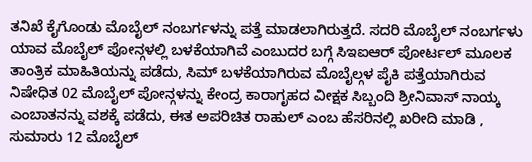ತನಿಖೆ ಕೈಗೊಂಡು ಮೊಬೈಲ್ ನಂಬರ್ಗಳನ್ನು ಪತ್ತೆ ಮಾಡಲಾಗಿರುತ್ತದೆ. ಸದರಿ ಮೊಬೈಲ್ ನಂಬರ್ಗಳು ಯಾವ ಮೊಬೈಲ್ ಪೋನ್ಗಳಲ್ಲಿ ಬಳಕೆಯಾಗಿವೆ ಎಂಬುದರ ಬಗ್ಗೆ ಸಿಇಐಆರ್ ಪೋರ್ಟಲ್ ಮೂಲಕ ತಾಂತ್ರಿಕ ಮಾಹಿತಿಯನ್ನು ಪಡೆದು, ಸಿಮ್ ಬಳಕೆಯಾಗಿರುವ ಮೊಬೈಲ್ಗಳ ಪೈಕಿ ಪತ್ತೆಯಾಗಿರುವ ನಿಷೇಧಿತ 02 ಮೊಬೈಲ್ ಪೋನ್ಗಳನ್ನು ಕೇಂದ್ರ ಕಾರಾಗೃಹದ ವೀಕ್ಷಕ ಸಿಬ್ಬಂದಿ ಶ್ರೀನಿವಾಸ್ ನಾಯ್ಕ ಎಂಬಾತನನ್ನು ವಶಕ್ಕೆ ಪಡೆದು, ಈತ ಅಪರಿಚಿತ ರಾಹುಲ್ ಎಂಬ ಹೆಸರಿನಲ್ಲಿ ಖರೀದಿ ಮಾಡಿ , ಸುಮಾರು 12 ಮೊಬೈಲ್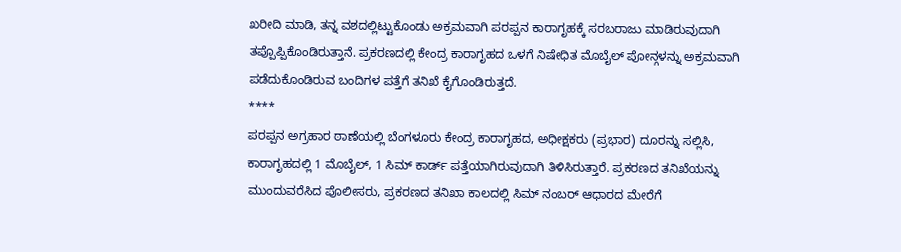ಖರೀದಿ ಮಾಡಿ, ತನ್ನ ವಶದಲ್ಲಿಟ್ಟುಕೊಂಡು ಅಕ್ರಮವಾಗಿ ಪರಪ್ಪನ ಕಾರಾಗೃಹಕ್ಕೆ ಸರಬರಾಜು ಮಾಡಿರುವುದಾಗಿ ತಪ್ಪೊಪ್ಪಿಕೊಂಡಿರುತ್ತಾನೆ. ಪ್ರಕರಣದಲ್ಲಿ ಕೇಂದ್ರ ಕಾರಾಗೃಹದ ಒಳಗೆ ನಿಷೇಧಿತ ಮೊಬೈಲ್ ಪೋನ್ಗಳನ್ನು ಅಕ್ರಮವಾಗಿ ಪಡೆದುಕೊಂಡಿರುವ ಬಂದಿಗಳ ಪತ್ತೆಗೆ ತನಿಖೆ ಕೈಗೊಂಡಿರುತ್ತದೆ.
****
ಪರಪ್ಪನ ಅಗ್ರಹಾರ ಠಾಣೆಯಲ್ಲಿ ಬೆಂಗಳೂರು ಕೇಂದ್ರ ಕಾರಾಗೃಹದ, ಅಧೀಕ್ಷಕರು (ಪ್ರಭಾರ) ದೂರನ್ನು ಸಲ್ಲಿಸಿ, ಕಾರಾಗೃಹದಲ್ಲಿ 1 ಮೊಬೈಲ್, 1 ಸಿಮ್ ಕಾರ್ಡ್ ಪತ್ತೆಯಾಗಿರುವುದಾಗಿ ತಿಳಿಸಿರುತ್ತಾರೆ. ಪ್ರಕರಣದ ತನಿಖೆಯನ್ನು ಮುಂದುವರೆಸಿದ ಪೊಲೀಸರು, ಪ್ರಕರಣದ ತನಿಖಾ ಕಾಲದಲ್ಲಿ ಸಿಮ್ ನಂಬರ್ ಆಧಾರದ ಮೇರೆಗೆ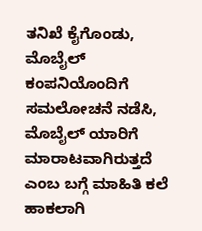ತನಿಖೆ ಕೈಗೊಂಡು, ಮೊಬೈಲ್ ಕಂಪನಿಯೊಂದಿಗೆ ಸಮಲೋಚನೆ ನಡೆಸಿ, ಮೊಬೈಲ್ ಯಾರಿಗೆ ಮಾರಾಟವಾಗಿರುತ್ತದೆ ಎಂಬ ಬಗ್ಗೆ ಮಾಹಿತಿ ಕಲೆ ಹಾಕಲಾಗಿ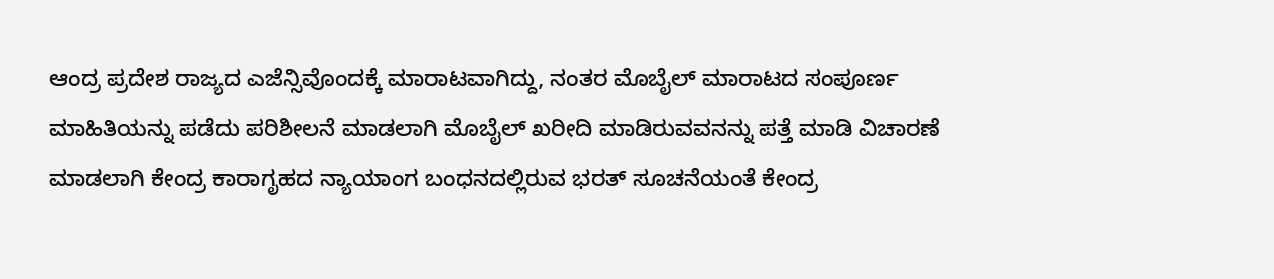ಆಂದ್ರ ಪ್ರದೇಶ ರಾಜ್ಯದ ಎಜೆನ್ಸಿವೊಂದಕ್ಕೆ ಮಾರಾಟವಾಗಿದ್ದು, ನಂತರ ಮೊಬೈಲ್ ಮಾರಾಟದ ಸಂಪೂರ್ಣ ಮಾಹಿತಿಯನ್ನು ಪಡೆದು ಪರಿಶೀಲನೆ ಮಾಡಲಾಗಿ ಮೊಬೈಲ್ ಖರೀದಿ ಮಾಡಿರುವವನನ್ನು ಪತ್ತೆ ಮಾಡಿ ವಿಚಾರಣೆ ಮಾಡಲಾಗಿ ಕೇಂದ್ರ ಕಾರಾಗೃಹದ ನ್ಯಾಯಾಂಗ ಬಂಧನದಲ್ಲಿರುವ ಭರತ್ ಸೂಚನೆಯಂತೆ ಕೇಂದ್ರ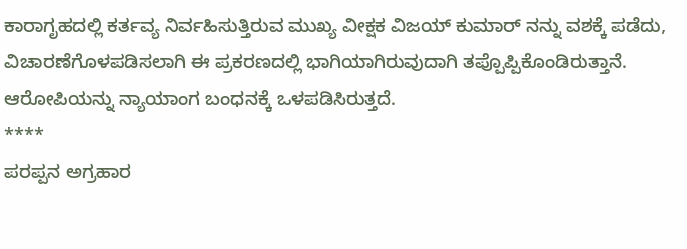ಕಾರಾಗೃಹದಲ್ಲಿ ಕರ್ತವ್ಯ ನಿರ್ವಹಿಸುತ್ತಿರುವ ಮುಖ್ಯ ವೀಕ್ಷಕ ವಿಜಯ್ ಕುಮಾರ್ ನನ್ನು ವಶಕ್ಕೆ ಪಡೆದು, ವಿಚಾರಣೆಗೊಳಪಡಿಸಲಾಗಿ ಈ ಪ್ರಕರಣದಲ್ಲಿ ಭಾಗಿಯಾಗಿರುವುದಾಗಿ ತಪ್ಪೊಪ್ಪಿಕೊಂಡಿರುತ್ತಾನೆ. ಆರೋಪಿಯನ್ನು ನ್ಯಾಯಾಂಗ ಬಂಧನಕ್ಕೆ ಒಳಪಡಿಸಿರುತ್ತದೆ.
****
ಪರಪ್ಪನ ಅಗ್ರಹಾರ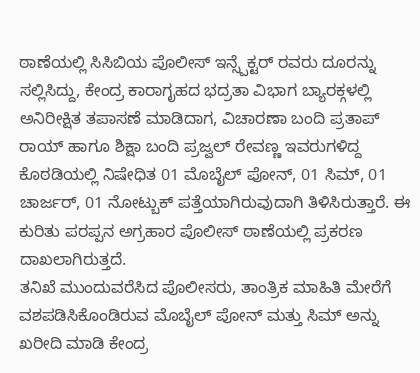ಠಾಣೆಯಲ್ಲಿ ಸಿಸಿಬಿಯ ಪೊಲೀಸ್ ಇನ್ಸ್ಪೆಕ್ಟರ್ ರವರು ದೂರನ್ನು ಸಲ್ಲಿಸಿದ್ದು, ಕೇಂದ್ರ ಕಾರಾಗೃಹದ ಭದ್ರತಾ ವಿಭಾಗ ಬ್ಯಾರಕ್ಗಳಲ್ಲಿ ಅನಿರೀಕ್ಷಿತ ತಪಾಸಣೆ ಮಾಡಿದಾಗ, ವಿಚಾರಣಾ ಬಂದಿ ಪ್ರತಾಪ್ ರಾಯ್ ಹಾಗೂ ಶಿಕ್ಷಾ ಬಂದಿ ಪ್ರಜ್ವಲ್ ರೇವಣ್ಣ ಇವರುಗಳಿದ್ದ ಕೊಠಡಿಯಲ್ಲಿ ನಿಷೇಧಿತ 01 ಮೊಬೈಲ್ ಪೋನ್, 01 ಸಿಮ್, 01 ಚಾರ್ಜರ್, 01 ನೋಟ್ಬುಕ್ ಪತ್ತೆಯಾಗಿರುವುದಾಗಿ ತಿಳಿಸಿರುತ್ತಾರೆ. ಈ ಕುರಿತು ಪರಪ್ಪನ ಅಗ್ರಹಾರ ಪೊಲೀಸ್ ಠಾಣೆಯಲ್ಲಿ ಪ್ರಕರಣ ದಾಖಲಾಗಿರುತ್ತದೆ.
ತನಿಖೆ ಮುಂದುವರೆಸಿದ ಪೊಲೀಸರು, ತಾಂತ್ರಿಕ ಮಾಹಿತಿ ಮೇರೆಗೆ ವಶಪಡಿಸಿಕೊಂಡಿರುವ ಮೊಬೈಲ್ ಪೋನ್ ಮತ್ತು ಸಿಮ್ ಅನ್ನು ಖರೀದಿ ಮಾಡಿ ಕೇಂದ್ರ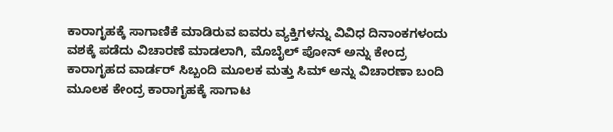ಕಾರಾಗೃಹಕ್ಕೆ ಸಾಗಾಣಿಕೆ ಮಾಡಿರುವ ಐವರು ವ್ಯಕ್ತಿಗಳನ್ನು ವಿವಿಧ ದಿನಾಂಕಗಳಂದು ವಶಕ್ಕೆ ಪಡೆದು ವಿಚಾರಣೆ ಮಾಡಲಾಗಿ, ಮೊಬೈಲ್ ಪೋನ್ ಅನ್ನು ಕೇಂದ್ರ ಕಾರಾಗೃಹದ ವಾರ್ಡರ್ ಸಿಬ್ಬಂದಿ ಮೂಲಕ ಮತ್ತು ಸಿಮ್ ಅನ್ನು ವಿಚಾರಣಾ ಬಂದಿ ಮೂಲಕ ಕೇಂದ್ರ ಕಾರಾಗೃಹಕ್ಕೆ ಸಾಗಾಟ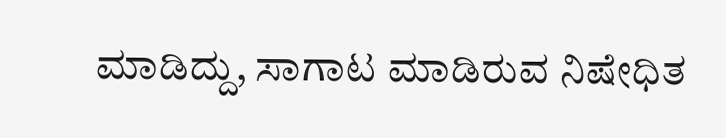ಮಾಡಿದ್ದು, ಸಾಗಾಟ ಮಾಡಿರುವ ನಿಷೇಧಿತ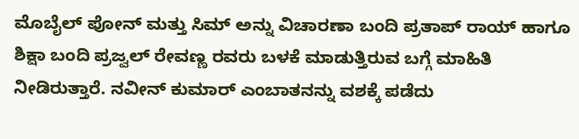ಮೊಬೈಲ್ ಪೋನ್ ಮತ್ತು ಸಿಮ್ ಅನ್ನು ವಿಚಾರಣಾ ಬಂದಿ ಪ್ರತಾಪ್ ರಾಯ್ ಹಾಗೂ ಶಿಕ್ಷಾ ಬಂದಿ ಪ್ರಜ್ವಲ್ ರೇವಣ್ಣ ರವರು ಬಳಕೆ ಮಾಡುತ್ತಿರುವ ಬಗ್ಗೆ ಮಾಹಿತಿ ನೀಡಿರುತ್ತಾರೆ. ನವೀನ್ ಕುಮಾರ್ ಎಂಬಾತನನ್ನು ವಶಕ್ಕೆ ಪಡೆದು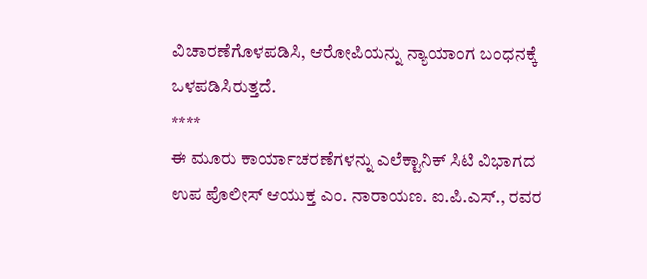ವಿಚಾರಣೆಗೊಳಪಡಿಸಿ, ಆರೋಪಿಯನ್ನು ನ್ಯಾಯಾಂಗ ಬಂಧನಕ್ಕೆ ಒಳಪಡಿಸಿರುತ್ತದೆ.
****
ಈ ಮೂರು ಕಾರ್ಯಾಚರಣೆಗಳನ್ನು ಎಲೆಕ್ಟಾನಿಕ್ ಸಿಟಿ ವಿಭಾಗದ ಉಪ ಪೊಲೀಸ್ ಆಯುಕ್ತ ಎಂ. ನಾರಾಯಣ. ಐ.ಪಿ.ಎಸ್., ರವರ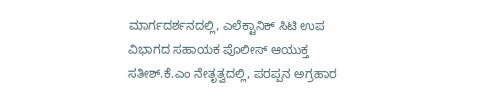ಮಾರ್ಗದರ್ಶನದಲ್ಲಿ, ಎಲೆಕ್ಟಾನಿಕ್ ಸಿಟಿ ಉಪ ವಿಭಾಗದ ಸಹಾಯಕ ಪೊಲೀಸ್ ಆಯುಕ್ತ ಸತೀಶ್.ಕೆ.ಎಂ ನೇತೃತ್ವದಲ್ಲಿ, ಪರಪ್ಪನ ಅಗ್ರಹಾರ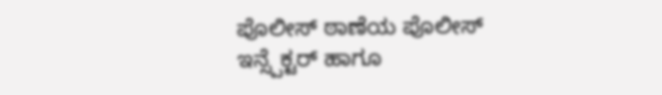ಪೊಲೀಸ್ ಠಾಣೆಯ ಪೊಲೀಸ್ ಇನ್ಸ್ಪೆಕ್ಟರ್ ಹಾಗೂ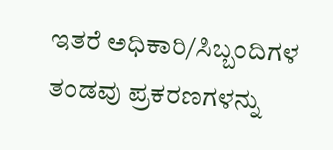ಇತರೆ ಅಧಿಕಾರಿ/ಸಿಬ್ಬಂದಿಗಳ ತಂಡವು ಪ್ರಕರಣಗಳನ್ನು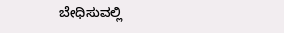ಬೇಧಿಸುವಲ್ಲಿ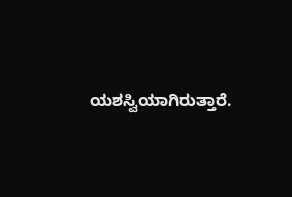ಯಶಸ್ವಿಯಾಗಿರುತ್ತಾರೆ.